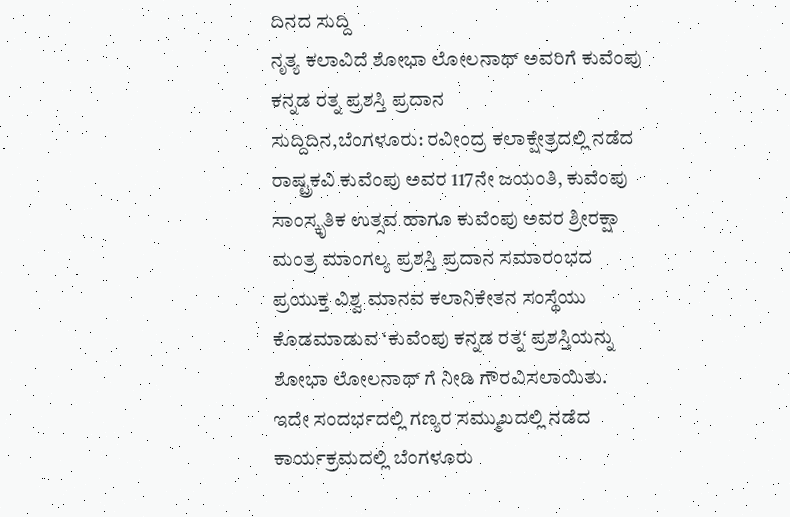ದಿನದ ಸುದ್ದಿ
ನೃತ್ಯ ಕಲಾವಿದೆ ಶೋಭಾ ಲೋಲನಾಥ್ ಅವರಿಗೆ ಕುವೆಂಪು ಕನ್ನಡ ರತ್ನ ಪ್ರಶಸ್ತಿ ಪ್ರದಾನ
ಸುದ್ದಿದಿನ,ಬೆಂಗಳೂರು: ರವೀಂದ್ರ ಕಲಾಕ್ಷೇತ್ರದಲ್ಲಿ ನಡೆದ ರಾಷ್ಟ್ರಕವಿ ಕುವೆಂಪು ಅವರ 117ನೇ ಜಯಂತಿ, ಕುವೆಂಪು ಸಾಂಸ್ಕೃತಿಕ ಉತ್ಸವ ಹಾಗೂ ಕುವೆಂಪು ಅವರ ಶ್ರೀರಕ್ಷಾ ಮಂತ್ರ ಮಾಂಗಲ್ಯ ಪ್ರಶಸ್ತಿ ಪ್ರದಾನ ಸಮಾರಂಭದ ಪ್ರಯುಕ್ತ ವಿಶ್ವ ಮಾನವ ಕಲಾನಿಕೇತನ ಸಂಸ್ಥೆಯು ಕೊಡಮಾಡುವ ‘ಕುವೆಂಪು ಕನ್ನಡ ರತ್ನ‘ ಪ್ರಶಸ್ತಿಯನ್ನು ಶೋಭಾ ಲೋಲನಾಥ್ ಗೆ ನೀಡಿ ಗೌರವಿಸಲಾಯಿತು.
ಇದೇ ಸಂದರ್ಭದಲ್ಲಿ ಗಣ್ಯರ ಸಮ್ಮುಖದಲ್ಲಿ ನಡೆದ ಕಾರ್ಯಕ್ರಮದಲ್ಲಿ ಬೆಂಗಳೂರು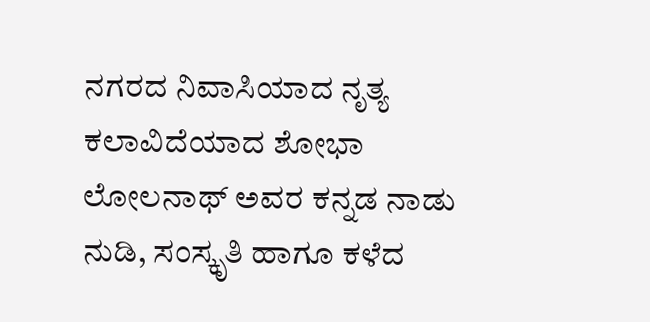ನಗರದ ನಿವಾಸಿಯಾದ ನೃತ್ಯ ಕಲಾವಿದೆಯಾದ ಶೋಭಾ ಲೋಲನಾಥ್ ಅವರ ಕನ್ನಡ ನಾಡು ನುಡಿ, ಸಂಸ್ಕೃತಿ ಹಾಗೂ ಕಳೆದ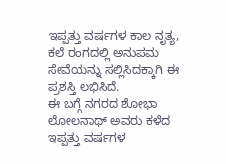ಇಪ್ಪತ್ತು ವರ್ಷಗಳ ಕಾಲ ನೃತ್ಯ, ಕಲೆ ರಂಗದಲ್ಲಿ ಅನುಪಮ ಸೇವೆಯನ್ನು ಸಲ್ಲಿಸಿದಕ್ಕಾಗಿ ಈ ಪ್ರಶಸ್ತಿ ಲಭಿಸಿದೆ.
ಈ ಬಗ್ಗೆ ನಗರದ ಶೋಭಾ ಲೋಲನಾಥ್ ಅವರು ಕಳೆದ ಇಪ್ಪತ್ತು ವರ್ಷಗಳ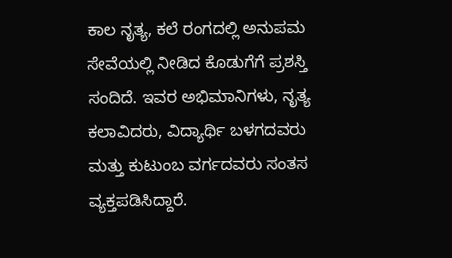ಕಾಲ ನೃತ್ಯ, ಕಲೆ ರಂಗದಲ್ಲಿ ಅನುಪಮ ಸೇವೆಯಲ್ಲಿ ನೀಡಿದ ಕೊಡುಗೆಗೆ ಪ್ರಶಸ್ತಿ ಸಂದಿದೆ. ಇವರ ಅಭಿಮಾನಿಗಳು, ನೃತ್ಯ ಕಲಾವಿದರು, ವಿದ್ಯಾರ್ಥಿ ಬಳಗದವರು ಮತ್ತು ಕುಟುಂಬ ವರ್ಗದವರು ಸಂತಸ ವ್ಯಕ್ತಪಡಿಸಿದ್ದಾರೆ.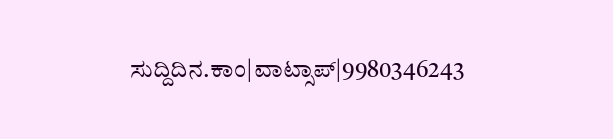ಸುದ್ದಿದಿನ.ಕಾಂ|ವಾಟ್ಸಾಪ್|9980346243